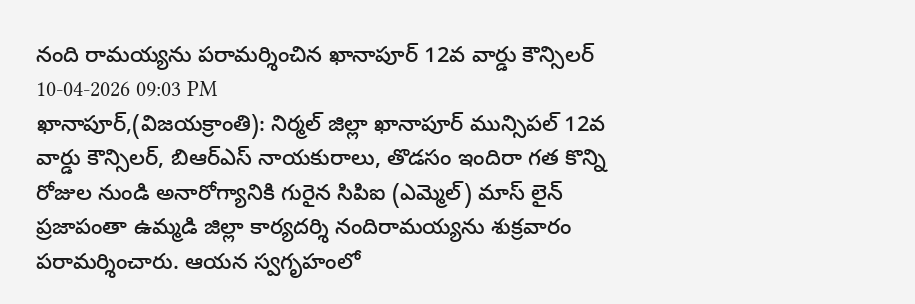నంది రామయ్యను పరామర్శించిన ఖానాపూర్ 12వ వార్డు కౌన్సిలర్
10-04-2026 09:03 PM
ఖానాపూర్,(విజయక్రాంతి): నిర్మల్ జిల్లా ఖానాపూర్ మున్సిపల్ 12వ వార్డు కౌన్సిలర్, బిఆర్ఎస్ నాయకురాలు, తొడసం ఇందిరా గత కొన్ని రోజుల నుండి అనారోగ్యానికి గురైన సిపిఐ (ఎమ్మెల్) మాస్ లైన్ ప్రజాపంతా ఉమ్మడి జిల్లా కార్యదర్శి నందిరామయ్యను శుక్రవారం పరామర్శించారు. ఆయన స్వగృహంలో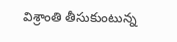విశ్రాంతి తీసుకుంటున్న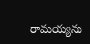రామయ్యను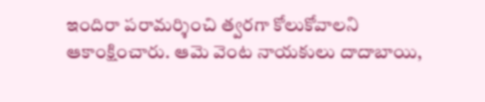ఇందిరా పరామర్శించి త్వరగా కోలుకోవాలని ఆకాంక్షించారు. ఆమె వెంట నాయకులు దాదాబాయి,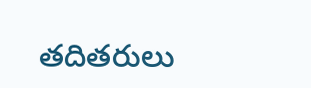తదితరులు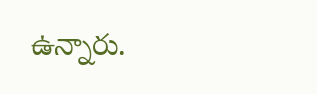ఉన్నారు.